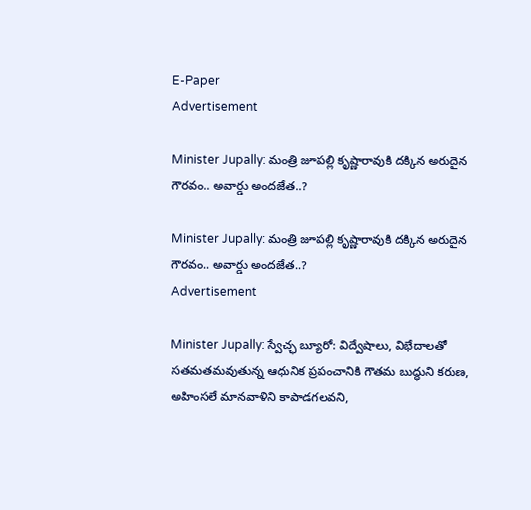E-Paper
Advertisement

Minister Jupally: మంత్రి జూపల్లి కృష్ణారావుకి దక్కిన అరుదైన గౌరవం.. అవార్డు అందజేత..?

Minister Jupally: మంత్రి జూపల్లి కృష్ణారావుకి దక్కిన అరుదైన గౌరవం.. అవార్డు అందజేత..?
Advertisement

Minister Jupally: స్వేచ్ఛ బ్యూరో: విద్వేషాలు, విభేదాలతో సతమతమవుతున్న ఆధునిక ప్రపంచానికి గౌతమ బుద్ధుని కరుణ, అహింసలే మానవాళిని కాపాడగలవని,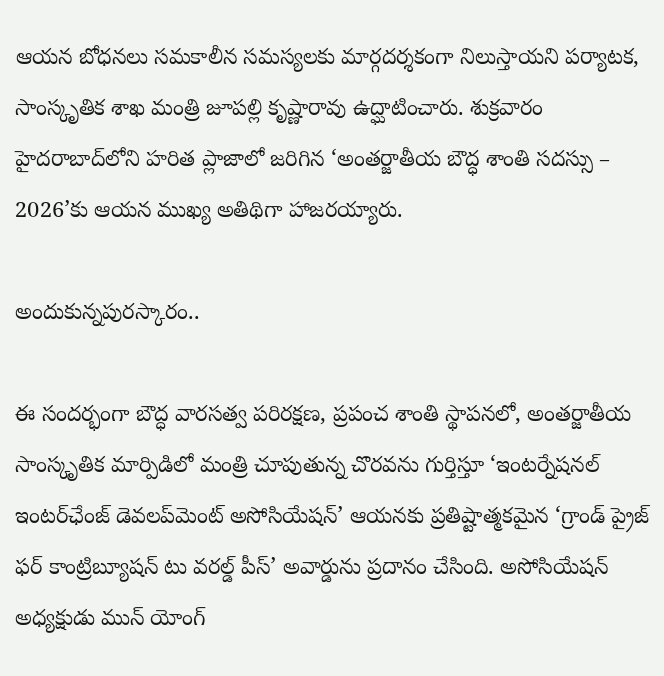ఆయ‌న బోధ‌న‌లు సమకాలీన సమస్యలకు మార్గదర్శకంగా నిలుస్తాయని ప‌ర్యాట‌క‌, సాంస్కృతిక శాఖ మంత్రి జూప‌ల్లి కృష్ణారావు ఉద్ఘాటించారు. శుక్రవారం హైదరాబాద్‌లోని హరిత ప్లాజాలో జరిగిన ‘అంతర్జాతీయ బౌద్ధ శాంతి సదస్సు – 2026’కు ఆయన ముఖ్య అతిథిగా హాజరయ్యారు.

అందుకున్నపురస్కారం..

ఈ సందర్భంగా బౌద్ధ వారసత్వ పరిరక్షణ, ప్రపంచ శాంతి స్థాపనలో, అంతర్జాతీయ సాంస్కృతిక మార్పిడిలో మంత్రి చూపుతున్న చొరవను గుర్తిస్తూ ‘ఇంటర్నేషనల్ ఇంటర్‌ఛేంజ్ డెవలప్‌మెంట్ అసోసియేషన్’ ఆయనకు ప్రతిష్టాత్మకమైన ‘గ్రాండ్ ప్రైజ్ ఫర్ కాంట్రిబ్యూషన్ టు వరల్డ్ పీస్’ అవార్డును ప్రదానం చేసింది. అసోసియేషన్ అధ్యక్షుడు మున్ యోంగ్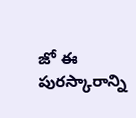జో ఈ పురస్కారాన్ని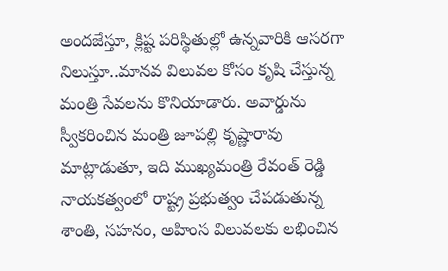అందజేస్తూ, క్లిష్ట పరిస్థితుల్లో ఉన్నవారికి ఆస‌ర‌గా నిలుస్తూ..మానవ విలువల కోసం కృషి చేస్తున్న మంత్రి సేవలను కొనియాడారు. అవార్డును స్వీకరించిన మంత్రి జూపల్లి కృష్ణారావు మాట్లాడుతూ, ఇది ముఖ్యమంత్రి రేవంత్ రెడ్డి నాయకత్వంలో రాష్ట్ర ప్రభుత్వం చేపడుతున్న శాంతి, సహనం, అహింస విలువలకు లభించిన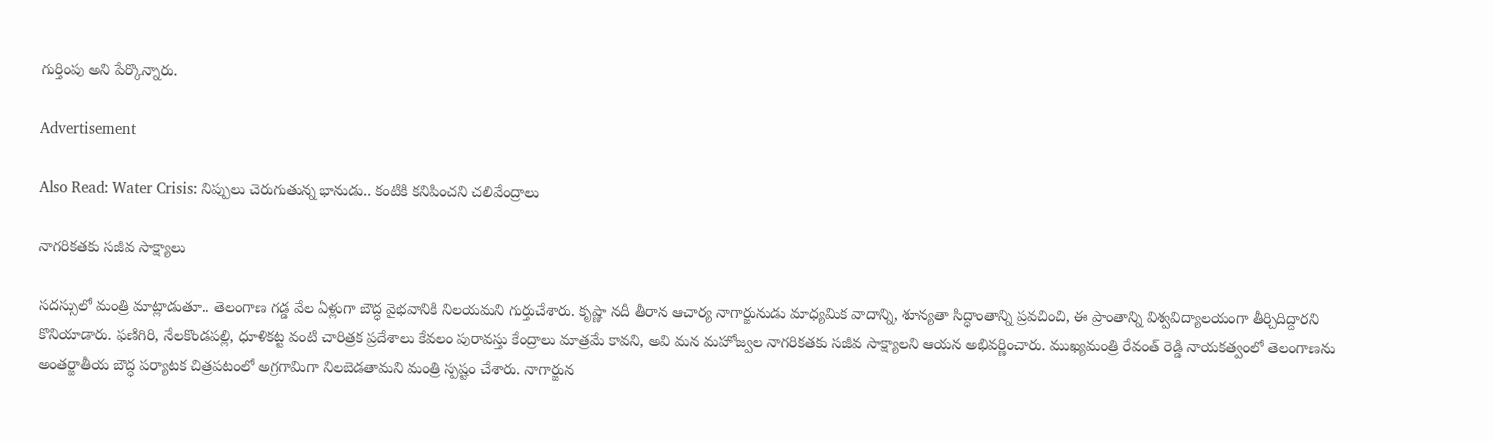గుర్తింపు అని పేర్కొన్నారు.

Advertisement

Also Read: Water Crisis: నిప్పులు చెరుగుతున్న భానుడు.. కంటికి కనిపించని చలివేంద్రాలు

నాగరికతకు సజీవ సాక్ష్యాలు

సదస్సులో మంత్రి మాట్లాడుతూ.. తెలంగాణ గడ్డ వేల ఏళ్లుగా బౌద్ధ వైభవానికి నిలయమని గుర్తుచేశారు. కృష్ణా నదీ తీరాన ఆచార్య నాగార్జునుడు మాధ్యమిక వాదాన్ని, శూన్యతా సిద్ధాంతాన్ని ప్రవచించి, ఈ ప్రాంతాన్ని విశ్వవిద్యాలయంగా తీర్చిదిద్దారని కొనియాడారు. ఫణిగిరి, నేలకొండపల్లి, ధూళికట్ట వంటి చారిత్రక ప్రదేశాలు కేవలం పురావస్తు కేంద్రాలు మాత్రమే కావని, అవి మన మహోజ్వల నాగరికతకు సజీవ సాక్ష్యాలని ఆయన అభివర్ణించారు. ముఖ్యమంత్రి రేవంత్ రెడ్డి నాయకత్వంలో తెలంగాణను అంతర్జాతీయ బౌద్ధ పర్యాటక చిత్రపటంలో అగ్రగామిగా నిలబెడతామని మంత్రి స్పష్టం చేశారు. నాగార్జున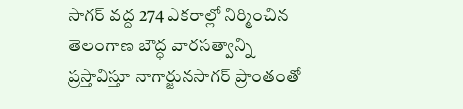సాగర్ వద్ద 274 ఎకరాల్లో నిర్మించిన తెలంగాణ బౌద్ధ వారసత్వాన్ని ప్రస్తావిస్తూ నాగార్జునసాగర్ ప్రాంతంతో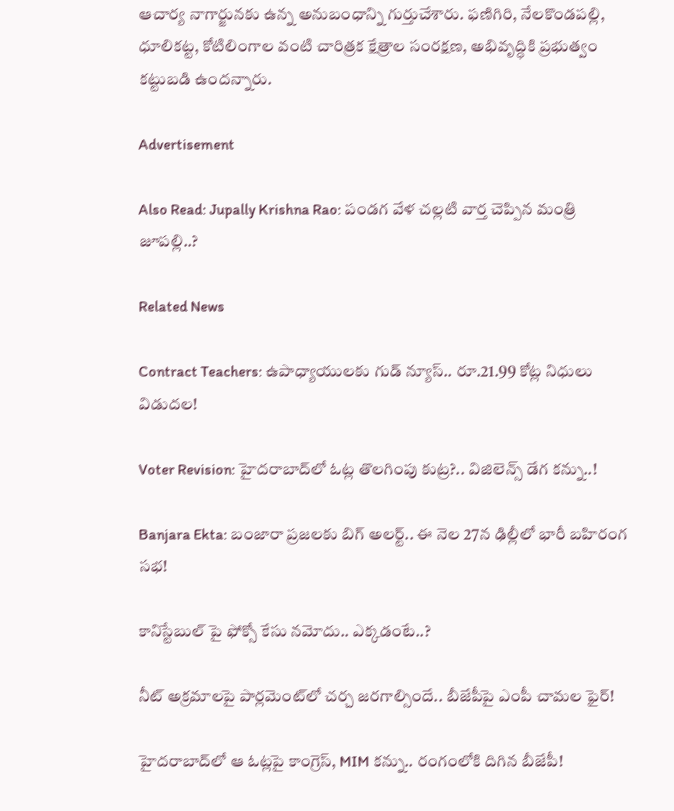ఆచార్య నాగార్జునకు ఉన్న అనుబంధాన్ని గుర్తుచేశారు. ఫణిగిరి, నేలకొండపల్లి, ధూలికట్ట, కోటిలింగాల వంటి చారిత్రక క్షేత్రాల సంరక్షణ, అభివృద్ధికి ప్రభుత్వం కట్టుబడి ఉందన్నారు.

Advertisement

Also Read: Jupally Krishna Rao: పండగ వేళ చల్లటి వార్త చెప్పిన మంత్రి జూపల్లి..?

Related News

Contract Teachers: ఉపాధ్యాయులకు గుడ్ న్యూస్.. రూ.21.99 కోట్ల నిధులు విడుదల!

Voter Revision: హైదరాబాద్‌లో ఓట్ల తొలగింపు కుట్ర?.. విజిలెన్స్ డేగ కన్ను..!

Banjara Ekta: బంజారా ప్రజలకు బిగ్ అలర్ట్.. ఈ నెల 27న ఢిల్లీలో భారీ బహిరంగ సభ!

కానిస్టేబుల్ పై ఫోక్సో కేసు నమోదు.. ఎక్కడంటే..?

నీట్ అక్రమాలపై పార్లమెంట్‌లో చర్చ జరగాల్సిందే.. బీజేపీపై ఎంపీ చామల ఫైర్!

హైదరాబాద్‌లో ఆ ఓట్లపై కాంగ్రెస్, MIM కన్ను.. రంగంలోకి దిగిన బీజేపీ!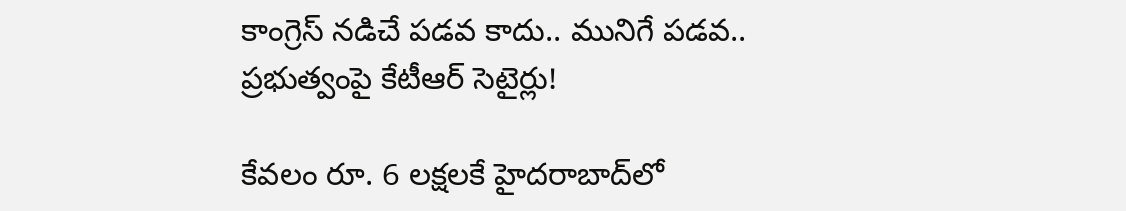కాంగ్రెస్ నడిచే పడవ కాదు.. మునిగే పడవ.. ప్రభుత్వంపై కేటీఆర్ సెటైర్లు!

కేవలం రూ. 6 లక్షలకే హైదరాబాద్‌లో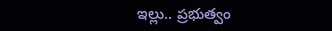ఇల్లు.. ప్రభుత్వం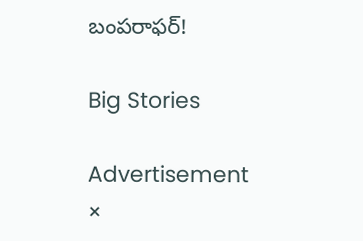బంపరాఫర్!

Big Stories

Advertisement
×